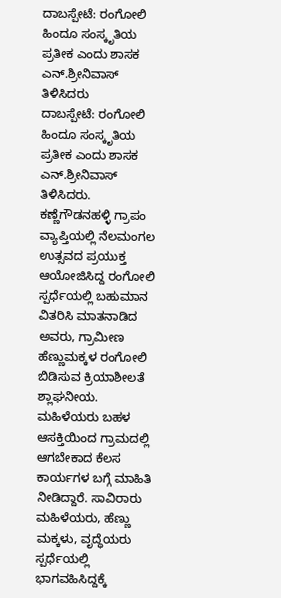ದಾಬಸ್ಪೇಟೆ: ರಂಗೋಲಿ ಹಿಂದೂ ಸಂಸ್ಕೃತಿಯ ಪ್ರತೀಕ ಎಂದು ಶಾಸಕ ಎನ್.ಶ್ರೀನಿವಾಸ್ ತಿಳಿಸಿದರು
ದಾಬಸ್ಪೇಟೆ: ರಂಗೋಲಿ ಹಿಂದೂ ಸಂಸ್ಕೃತಿಯ ಪ್ರತೀಕ ಎಂದು ಶಾಸಕ ಎನ್.ಶ್ರೀನಿವಾಸ್ ತಿಳಿಸಿದರು.
ಕಣ್ಣೆಗೌಡನಹಳ್ಳಿ ಗ್ರಾಪಂ ವ್ಯಾಪ್ತಿಯಲ್ಲಿ ನೆಲಮಂಗಲ ಉತ್ಸವದ ಪ್ರಯುಕ್ತ ಆಯೋಜಿಸಿದ್ದ ರಂಗೋಲಿ ಸ್ಪರ್ಧೆಯಲ್ಲಿ ಬಹುಮಾನ ವಿತರಿಸಿ ಮಾತನಾಡಿದ ಅವರು, ಗ್ರಾಮೀಣ ಹೆಣ್ಣುಮಕ್ಕಳ ರಂಗೋಲಿ ಬಿಡಿಸುವ ಕ್ರಿಯಾಶೀಲತೆ ಶ್ಲಾಘನೀಯ. ಮಹಿಳೆಯರು ಬಹಳ ಆಸಕ್ತಿಯಿಂದ ಗ್ರಾಮದಲ್ಲಿ ಆಗಬೇಕಾದ ಕೆಲಸ ಕಾರ್ಯಗಳ ಬಗ್ಗೆ ಮಾಹಿತಿ ನೀಡಿದ್ದಾರೆ. ಸಾವಿರಾರು ಮಹಿಳೆಯರು, ಹೆಣ್ಣು ಮಕ್ಕಳು, ವೃದ್ಧೆಯರು ಸ್ಪರ್ಧೆಯಲ್ಲಿ ಭಾಗವಹಿಸಿದ್ದಕ್ಕೆ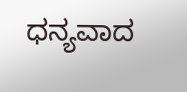ಧನ್ಯವಾದ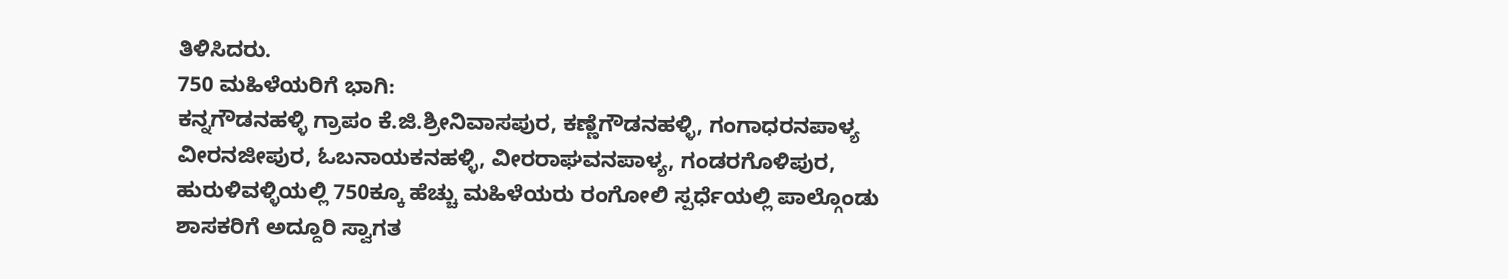ತಿಳಿಸಿದರು.
750 ಮಹಿಳೆಯರಿಗೆ ಭಾಗಿ:
ಕನ್ನಗೌಡನಹಳ್ಳಿ ಗ್ರಾಪಂ ಕೆ.ಜಿ.ಶ್ರೀನಿವಾಸಪುರ, ಕಣ್ಣೆಗೌಡನಹಳ್ಳಿ, ಗಂಗಾಧರನಪಾಳ್ಯ ವೀರನಜೀಪುರ, ಓಬನಾಯಕನಹಳ್ಳಿ, ವೀರರಾಘವನಪಾಳ್ಯ, ಗಂಡರಗೊಳಿಪುರ, ಹುರುಳಿವಳ್ಳಿಯಲ್ಲಿ 750ಕ್ಕೂ ಹೆಚ್ಚು ಮಹಿಳೆಯರು ರಂಗೋಲಿ ಸ್ಪರ್ಧೆಯಲ್ಲಿ ಪಾಲ್ಗೊಂಡು ಶಾಸಕರಿಗೆ ಅದ್ದೂರಿ ಸ್ವಾಗತ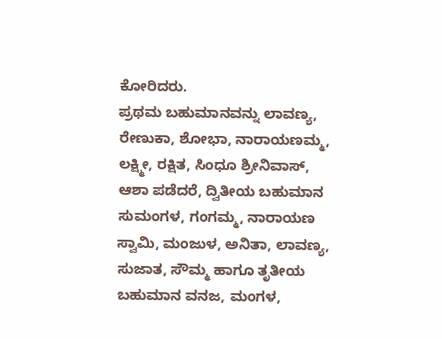ಕೋರಿದರು.
ಪ್ರಥಮ ಬಹುಮಾನವನ್ನು ಲಾವಣ್ಯ, ರೇಣುಕಾ, ಶೋಭಾ, ನಾರಾಯಣಮ್ಮ, ಲಕ್ಷ್ಮೀ, ರಕ್ಷಿತ, ಸಿಂಧೂ ಶ್ರೀನಿವಾಸ್, ಆಶಾ ಪಡೆದರೆ, ದ್ವಿತೀಯ ಬಹುಮಾನ ಸುಮಂಗಳ, ಗಂಗಮ್ಮ, ನಾರಾಯಣ ಸ್ವಾಮಿ, ಮಂಜುಳ, ಅನಿತಾ, ಲಾವಣ್ಯ, ಸುಜಾತ, ಸೌಮ್ಮ ಹಾಗೂ ತೃತೀಯ ಬಹುಮಾನ ವನಜ, ಮಂಗಳ,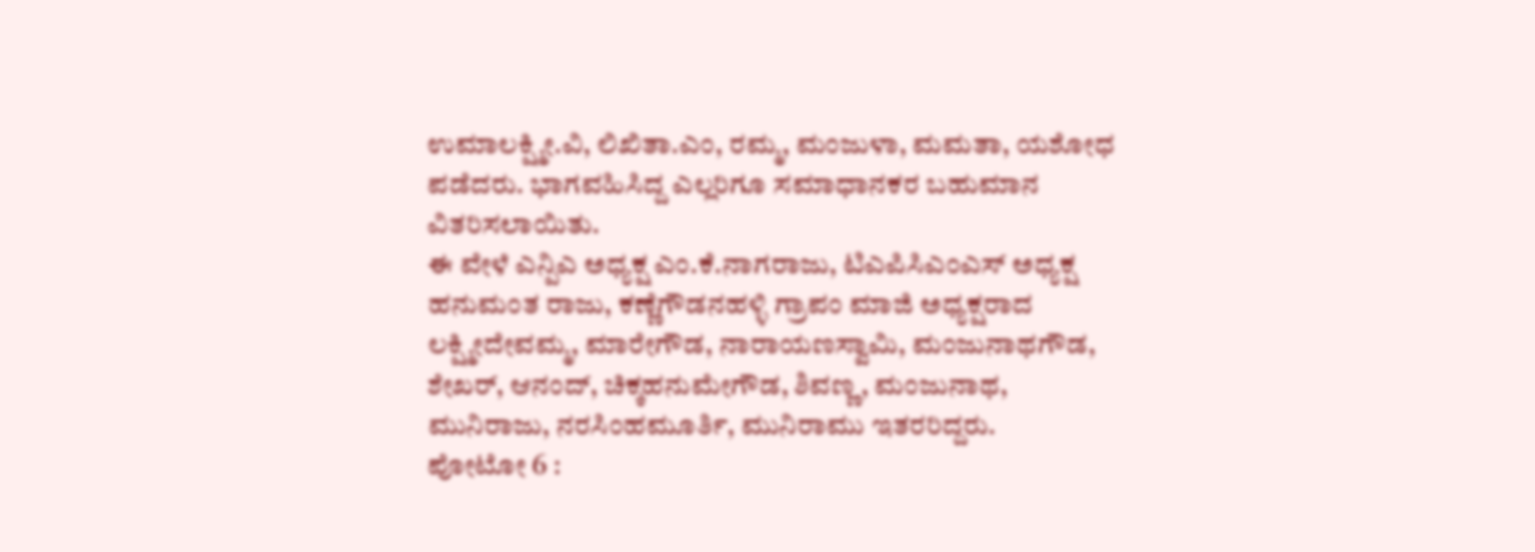ಉಮಾಲಕ್ಷ್ಮೀ.ವಿ, ಲಿಖಿತಾ.ಎಂ, ರಮ್ಮ, ಮಂಜುಳಾ, ಮಮತಾ, ಯಶೋಧ ಪಡೆದರು. ಭಾಗವಹಿಸಿದ್ದ ಎಲ್ಲರಿಗೂ ಸಮಾಧಾನಕರ ಬಹುಮಾನ ವಿತರಿಸಲಾಯಿತು.
ಈ ವೇಳೆ ಎನ್ಪಿಎ ಅಧ್ಯಕ್ಷ ಎಂ.ಕೆ.ನಾಗರಾಜು, ಟಿಎಪಿಸಿಎಂಎಸ್ ಅಧ್ಯಕ್ಷ ಹನುಮಂತ ರಾಜು, ಕಣ್ಣೆಗೌಡನಹಳ್ಳಿ ಗ್ರಾಪಂ ಮಾಜಿ ಅಧ್ಯಕ್ಷರಾದ ಲಕ್ಷ್ಮೀದೇವಮ್ಮ, ಮಾರೇಗೌಡ, ನಾರಾಯಣಸ್ವಾಮಿ, ಮಂಜುನಾಥಗೌಡ, ಶೇಖರ್, ಆನಂದ್, ಚಿಕ್ಕಹನುಮೇಗೌಡ, ಶಿವಣ್ಣ, ಮಂಜುನಾಥ, ಮುನಿರಾಜು, ನರಸಿಂಹಮೂರ್ತಿ, ಮುನಿರಾಮು ಇತರರಿದ್ದರು.
ಪೋಟೋ 6 :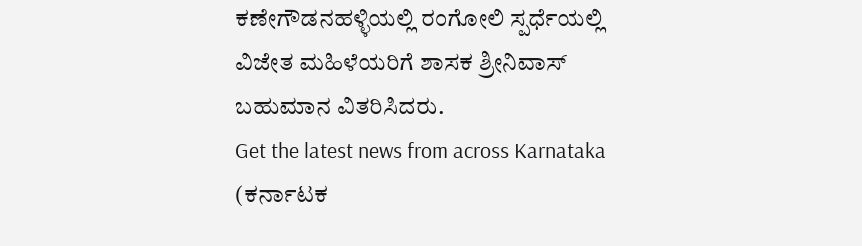ಕಣೇಗೌಡನಹಳ್ಳಿಯಲ್ಲಿ ರಂಗೋಲಿ ಸ್ಪರ್ಧೆಯಲ್ಲಿ ವಿಜೇತ ಮಹಿಳೆಯರಿಗೆ ಶಾಸಕ ಶ್ರೀನಿವಾಸ್ ಬಹುಮಾನ ವಿತರಿಸಿದರು.
Get the latest news from across Karnataka (ಕರ್ನಾಟಕ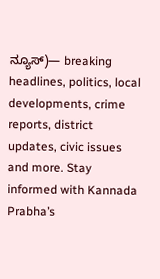ನ್ಯೂಸ್)— breaking headlines, politics, local developments, crime reports, district updates, civic issues and more. Stay informed with Kannada Prabha’s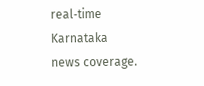real‑time Karnataka news coverage.